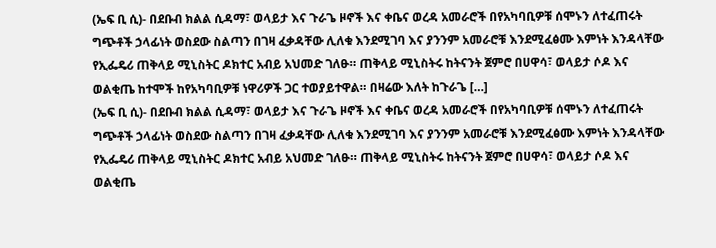(ኤፍ ቢ ሲ)- በደቡብ ክልል ሲዳማ፣ ወላይታ እና ጉራጌ ዞኖች እና ቀቤና ወረዳ አመራሮች በየአካባቢዎቹ ሰሞኑን ለተፈጠሩት ግጭቶች ኃላፊነት ወስደው ስልጣን በገዛ ፈቃዳቸው ሊለቁ እንደሚገባ እና ያንንም አመራሮቹ እንደሚፈፅሙ እምነት እንዳላቸው የኢፌዴሪ ጠቅላይ ሚኒስትር ዶክተር አብይ አህመድ ገለፁ። ጠቅላይ ሚኒስትሩ ከትናንት ጀምሮ በሀዋሳ፣ ወላይታ ሶዶ እና ወልቂጤ ከተሞች ከየአካባቢዎቹ ነዋሪዎች ጋር ተወያይተዋል። በዛሬው እለት ከጉራጌ […]
(ኤፍ ቢ ሲ)- በደቡብ ክልል ሲዳማ፣ ወላይታ እና ጉራጌ ዞኖች እና ቀቤና ወረዳ አመራሮች በየአካባቢዎቹ ሰሞኑን ለተፈጠሩት ግጭቶች ኃላፊነት ወስደው ስልጣን በገዛ ፈቃዳቸው ሊለቁ እንደሚገባ እና ያንንም አመራሮቹ እንደሚፈፅሙ እምነት እንዳላቸው የኢፌዴሪ ጠቅላይ ሚኒስትር ዶክተር አብይ አህመድ ገለፁ። ጠቅላይ ሚኒስትሩ ከትናንት ጀምሮ በሀዋሳ፣ ወላይታ ሶዶ እና ወልቂጤ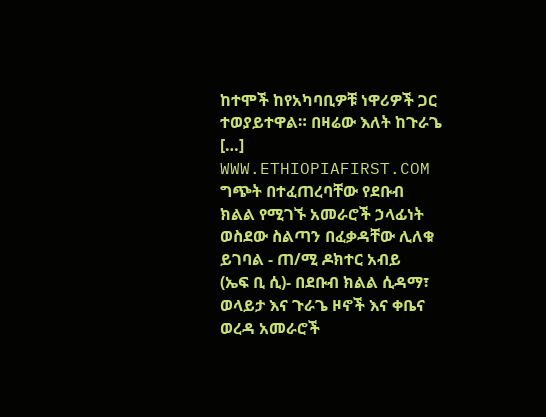ከተሞች ከየአካባቢዎቹ ነዋሪዎች ጋር ተወያይተዋል። በዛሬው እለት ከጉራጌ […]
WWW.ETHIOPIAFIRST.COM
ግጭት በተፈጠረባቸው የደቡብ ክልል የሚገኙ አመራሮች ኃላፊነት ወስደው ስልጣን በፈቃዳቸው ሊለቁ ይገባል - ጠ/ሚ ዶክተር አብይ
(ኤፍ ቢ ሲ)- በደቡብ ክልል ሲዳማ፣ ወላይታ እና ጉራጌ ዞኖች እና ቀቤና ወረዳ አመራሮች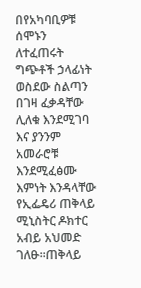በየአካባቢዎቹ ሰሞኑን ለተፈጠሩት ግጭቶች ኃላፊነት ወስደው ስልጣን በገዛ ፈቃዳቸው ሊለቁ እንደሚገባ እና ያንንም አመራሮቹ እንደሚፈፅሙ እምነት እንዳላቸው የኢፌዴሪ ጠቅላይ ሚኒስትር ዶክተር አብይ አህመድ ገለፁ።ጠቅላይ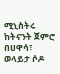ሚኒስትሩ ከትናንት ጀምሮ በሀዋሳ፣ ወላይታ ሶዶ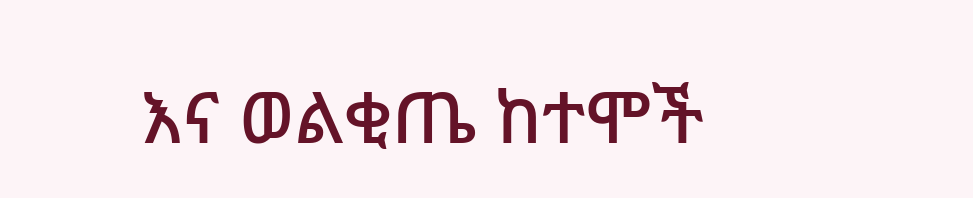እና ወልቂጤ ከተሞች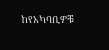ከየአካባቢዎቹ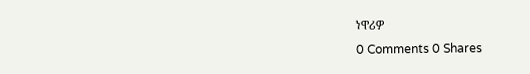ነዋሪዎ
0 Comments 0 Shares